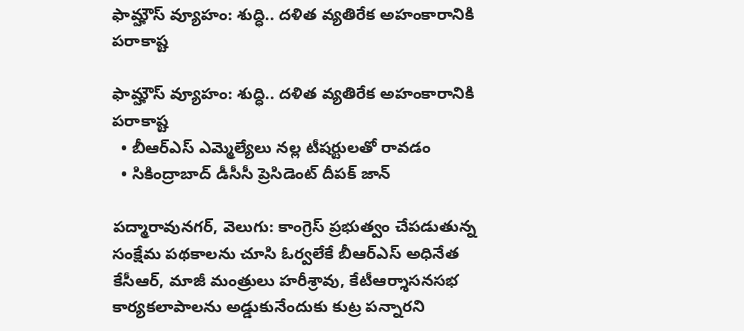ఫామ్హౌస్ వ్యూహం: శుద్ధి.. దళిత వ్యతిరేక అహంకారానికి పరాకాష్ట

ఫామ్హౌస్ వ్యూహం: శుద్ధి.. దళిత వ్యతిరేక అహంకారానికి పరాకాష్ట
  • బీఆర్ఎస్ ఎమ్మెల్యేలు నల్ల టీషర్టులతో రావడం
  • సికింద్రాబాద్ డీసీసీ ప్రెసిడెంట్ దీపక్ జాన్

పద్మారావునగర్, వెలుగు: కాంగ్రెస్ ప్రభుత్వం చేపడుతున్న సంక్షేమ పథకాలను చూసి ఓర్వలేకే బీఆర్ఎస్ అధినేత కేసీఆర్, మాజీ మంత్రులు హరీశ్రావు, కేటీఆర్శాసనసభ కార్యకలాపాలను అడ్డుకునేందుకు కుట్ర పన్నారని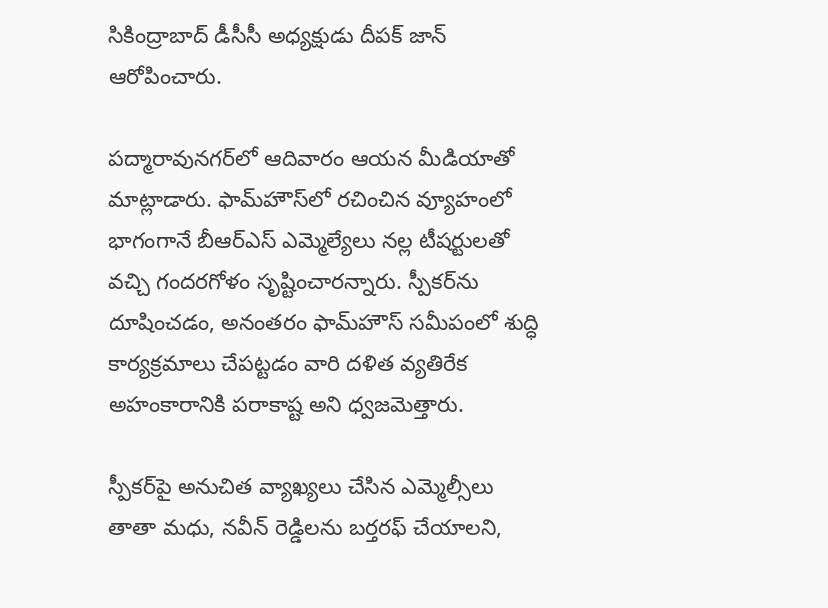సికింద్రాబాద్ డీసీసీ అధ్యక్షుడు దీపక్ జాన్ ఆరోపించారు.

పద్మారావునగర్‌‌‌‌లో ఆదివారం ఆయన మీడియాతో మాట్లాడారు. ఫామ్‌‌‌‌హౌస్‌‌‌‌లో రచించిన వ్యూహంలో భాగంగానే బీఆర్ఎస్ ఎమ్మెల్యేలు నల్ల టీషర్టులతో వచ్చి గందరగోళం సృష్టించారన్నారు. స్పీకర్‌‌‌‌ను దూషించడం, అనంతరం ఫామ్‌‌‌‌హౌస్ సమీపంలో శుద్ధి కార్యక్రమాలు చేపట్టడం వారి దళిత వ్యతిరేక అహంకారానికి పరాకాష్ట అని ధ్వజమెత్తారు.

స్పీకర్‌‌‌‌పై అనుచిత వ్యాఖ్యలు చేసిన ఎమ్మెల్సీలు తాతా మధు, నవీన్ రెడ్డిలను బర్తరఫ్ చేయాలని,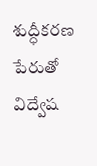శుద్ధీకరణ పేరుతో విద్వేష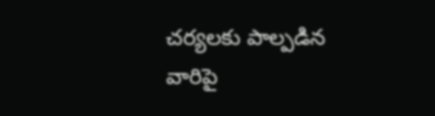చర్యలకు పాల్పడిన వారిపై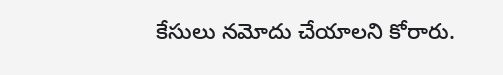కేసులు నమోదు చేయాలని కోరారు.